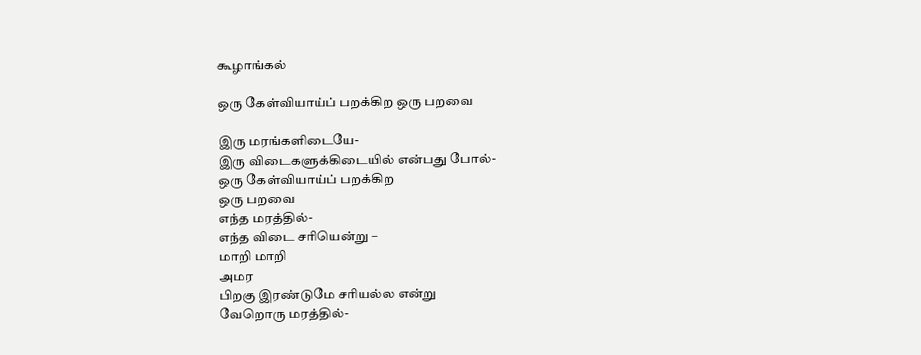கூழாங்கல்

ஒரு கேள்வியாய்ப் பறக்கிற ஒரு பறவை

இரு மரங்களிடையே-
இரு விடைகளுக்கிடையில் என்பது போல்-
ஒரு கேள்வியாய்ப் பறக்கிற
ஒரு பறவை
எந்த மரத்தில்-
எந்த விடை சரியென்று –
மாறி மாறி
அமர
பிறகு இரண்டுமே சரியல்ல என்று
வேறொரு மரத்தில்-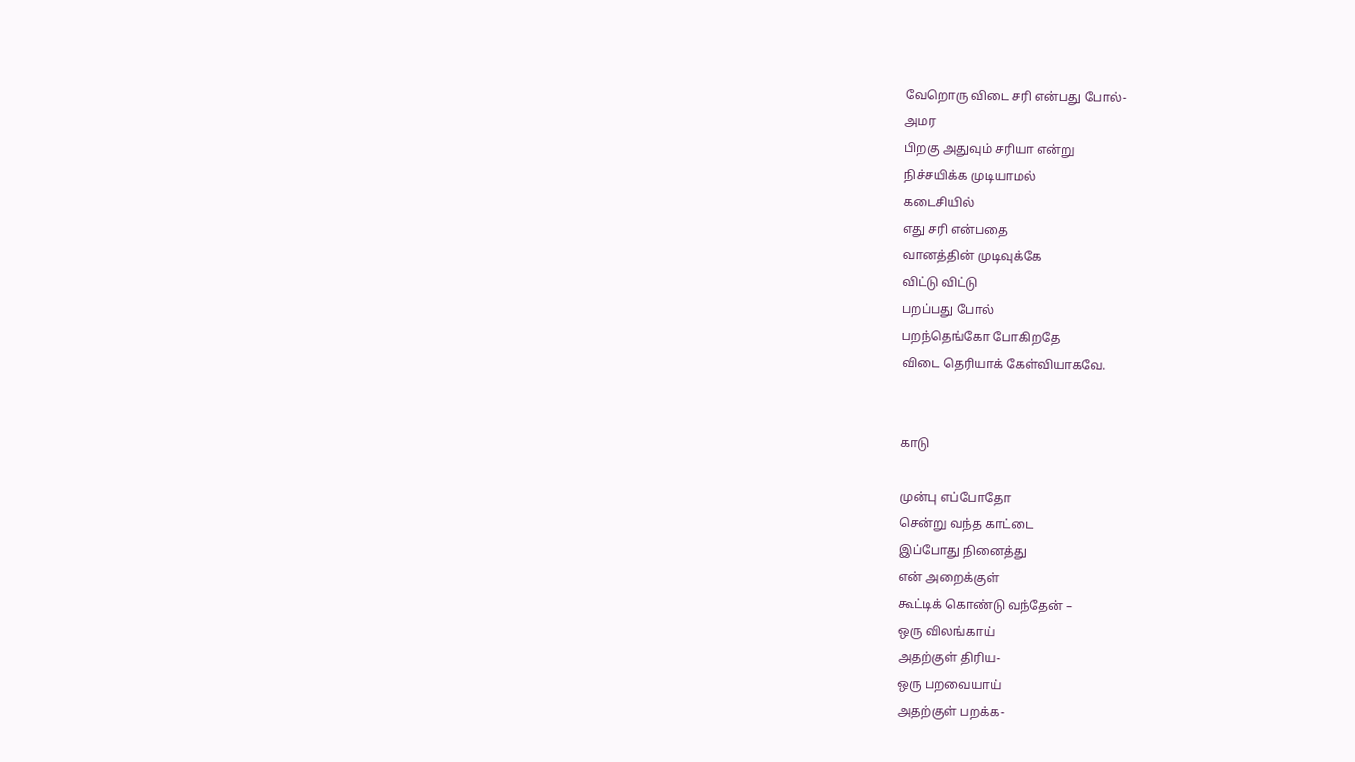வேறொரு விடை சரி என்பது போல்-
அமர
பிறகு அதுவும் சரியா என்று
நிச்சயிக்க முடியாமல்
கடைசியில்
எது சரி என்பதை
வானத்தின் முடிவுக்கே
விட்டு விட்டு
பறப்பது போல்
பறந்தெங்கோ போகிறதே
விடை தெரியாக் கேள்வியாகவே.


காடு

முன்பு எப்போதோ
சென்று வந்த காட்டை
இப்போது நினைத்து
என் அறைக்குள்
கூட்டிக் கொண்டு வந்தேன் –
ஒரு விலங்காய்
அதற்குள் திரிய-
ஒரு பறவையாய்
அதற்குள் பறக்க-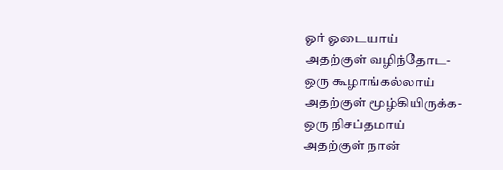ஓர் ஓடையாய்
அதற்குள் வழிந்தோட-
ஒரு கூழாங்கல்லாய்
அதற்குள் மூழ்கியிருக்க-
ஒரு நிசப்தமாய்
அதற்குள் நான்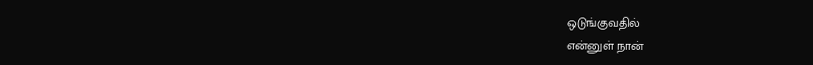ஒடுங்குவதில்
என்னுள் நான்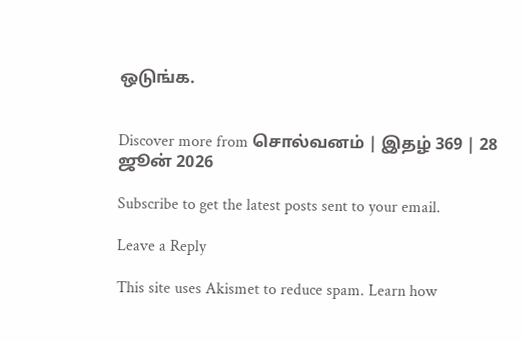ஒடுங்க.


Discover more from சொல்வனம் | இதழ் 369 | 28 ஜூன் 2026

Subscribe to get the latest posts sent to your email.

Leave a Reply

This site uses Akismet to reduce spam. Learn how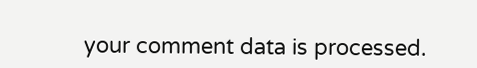your comment data is processed.